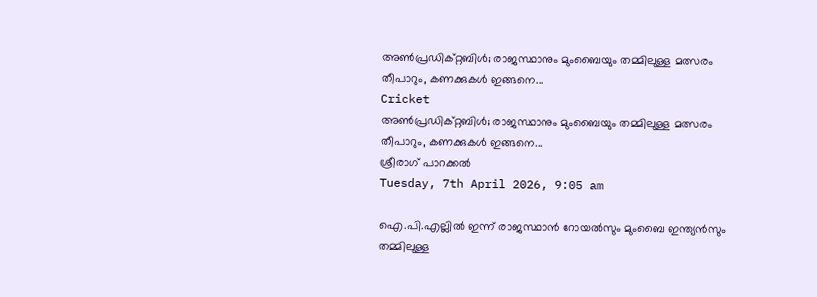അണ്‍പ്രഡിക്റ്റബിള്‍; രാജസ്ഥാനും മുംബൈയും തമ്മിലുള്ള മത്സരം തീപാറും, കണക്കുകള്‍ ഇങ്ങനെ...
Cricket
അണ്‍പ്രഡിക്റ്റബിള്‍; രാജസ്ഥാനും മുംബൈയും തമ്മിലുള്ള മത്സരം തീപാറും, കണക്കുകള്‍ ഇങ്ങനെ...
ശ്രീരാഗ് പാറക്കല്‍
Tuesday, 7th April 2026, 9:05 am

ഐ.പി.എല്ലില്‍ ഇന്ന് രാജസ്ഥാന്‍ റോയല്‍സും മുംബൈ ഇന്ത്യന്‍സും തമ്മിലുള്ള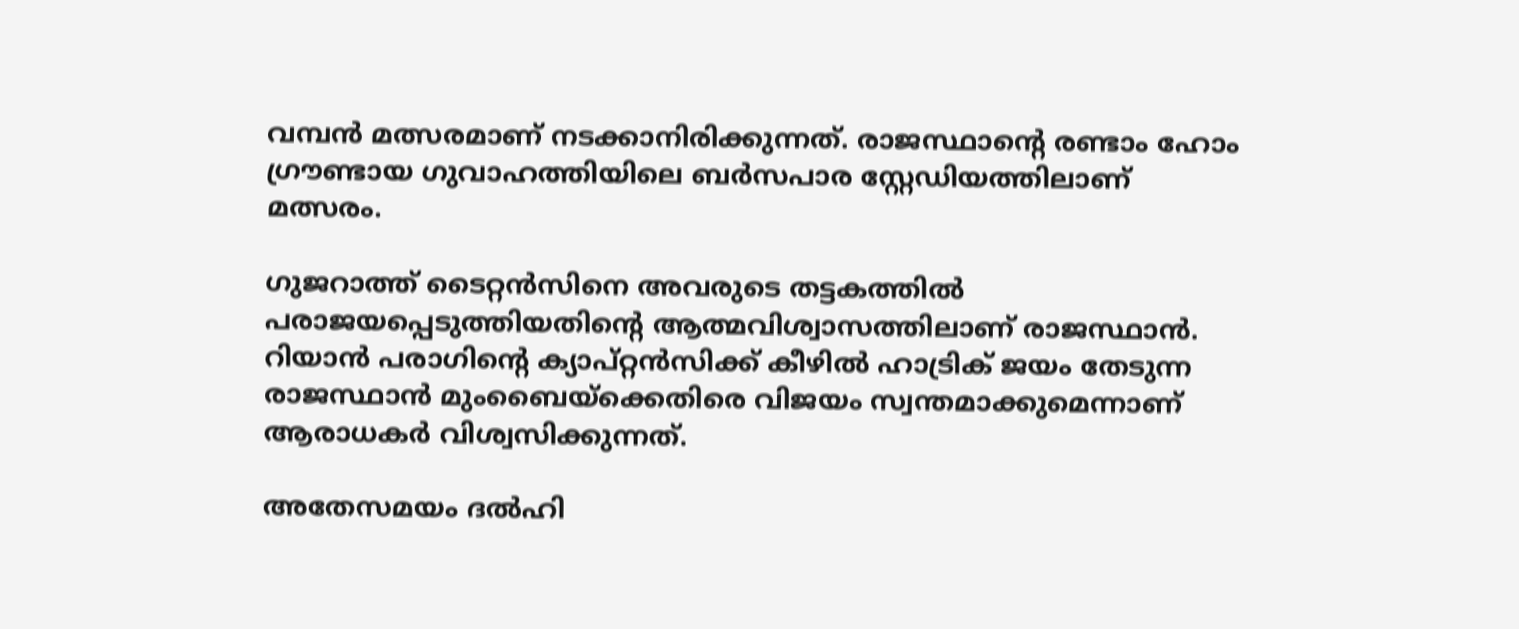വമ്പന്‍ മത്സരമാണ് നടക്കാനിരിക്കുന്നത്. രാജസ്ഥാന്റെ രണ്ടാം ഹോം ഗ്രൗണ്ടായ ഗുവാഹത്തിയിലെ ബര്‍സപാര സ്റ്റേഡിയത്തിലാണ് മത്സരം.

ഗുജറാത്ത് ടൈറ്റന്‍സിനെ അവരുടെ തട്ടകത്തില്‍ പരാജയപ്പെടുത്തിയതിന്റെ ആത്മവിശ്വാസത്തിലാണ് രാജസ്ഥാന്‍. റിയാന്‍ പരാഗിന്റെ ക്യാപ്റ്റന്‍സിക്ക് കീഴില്‍ ഹാട്രിക് ജയം തേടുന്ന രാജസ്ഥാന്‍ മുംബൈയ്‌ക്കെതിരെ വിജയം സ്വന്തമാക്കുമെന്നാണ് ആരാധകര്‍ വിശ്വസിക്കുന്നത്.

അതേസമയം ദല്‍ഹി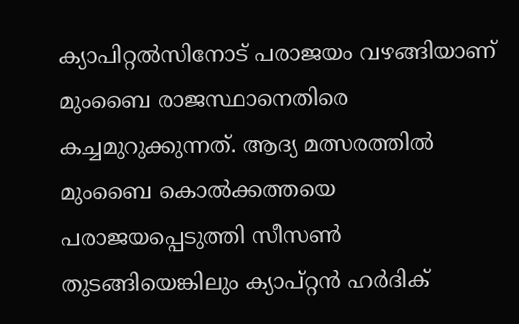ക്യാപിറ്റല്‍സിനോട് പരാജയം വഴങ്ങിയാണ് മുംബൈ രാജസ്ഥാനെതിരെ കച്ചമുറുക്കുന്നത്. ആദ്യ മത്സരത്തില്‍ മുംബൈ കൊല്‍ക്കത്തയെ പരാജയപ്പെടുത്തി സീസണ്‍ തുടങ്ങിയെങ്കിലും ക്യാപ്റ്റന്‍ ഹര്‍ദിക്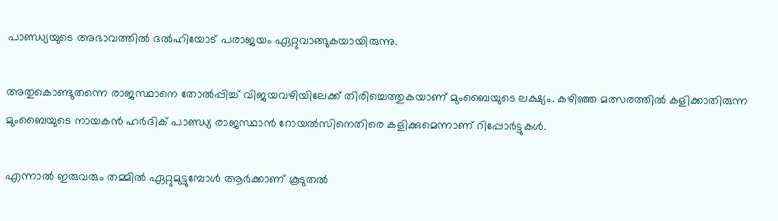പാണ്ഡ്യയുടെ അഭാവത്തില്‍ ദല്‍ഹിയോട് പരാജയം ഏറ്റുവാങ്ങുകയായിരുന്നു.

അതുകൊണ്ടുതന്നെ രാജസ്ഥാനെ തോല്‍പ്പിച്ച് വിജയവഴിയിലേക്ക് തിരിച്ചെത്തുകയാണ് മുംബൈയുടെ ലക്ഷ്യം. കഴിഞ്ഞ മത്സരത്തില്‍ കളിക്കാതിരുന്ന മുംബൈയുടെ നായകന്‍ ഹര്‍ദിക് പാണ്ഡ്യ രാജസ്ഥാന്‍ റോയല്‍സിനെതിരെ കളിക്കുമെന്നാണ് റിപ്പോര്‍ട്ടുകള്‍.

എന്നാല്‍ ഇരുവരും തമ്മില്‍ ഏറ്റുമുട്ടുമ്പോള്‍ ആര്‍ക്കാണ് കൂടുതല്‍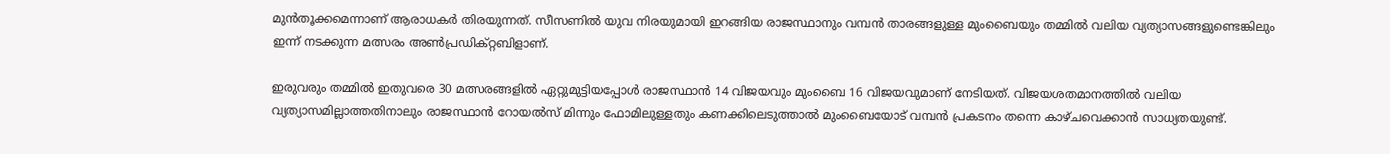മുന്‍തൂക്കമെന്നാണ് ആരാധകര്‍ തിരയുന്നത്. സീസണില്‍ യുവ നിരയുമായി ഇറങ്ങിയ രാജസ്ഥാനും വമ്പന്‍ താരങ്ങളുള്ള മുംബൈയും തമ്മില്‍ വലിയ വ്യത്യാസങ്ങളുണ്ടെങ്കിലും ഇന്ന് നടക്കുന്ന മത്സരം അണ്‍പ്രഡിക്റ്റബിളാണ്.

ഇരുവരും തമ്മില്‍ ഇതുവരെ 30 മത്സരങ്ങളില്‍ ഏറ്റുമുട്ടിയപ്പോള്‍ രാജസ്ഥാന്‍ 14 വിജയവും മുംബൈ 16 വിജയവുമാണ് നേടിയത്. വിജയശതമാനത്തില്‍ വലിയ വ്യത്യാസമില്ലാത്തതിനാലും രാജസ്ഥാന്‍ റോയല്‍സ് മിന്നും ഫോമിലുള്ളതും കണക്കിലെടുത്താല്‍ മുംബൈയോട് വമ്പന്‍ പ്രകടനം തന്നെ കാഴ്ചവെക്കാന്‍ സാധ്യതയുണ്ട്.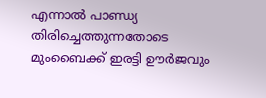എന്നാല്‍ പാണ്ഡ്യ തിരിച്ചെത്തുന്നതോടെ മുംബൈക്ക് ഇരട്ടി ഊര്‍ജവും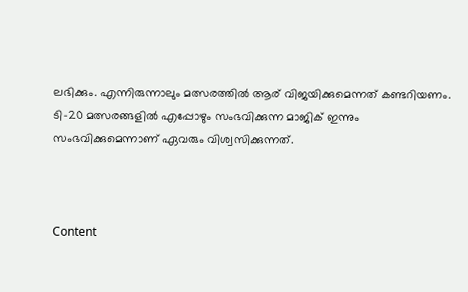ലഭിക്കും. എന്നിരുന്നാലും മത്സരത്തില്‍ ആര് വിജയിക്കുമെന്നത് കണ്ടറിയണം. ടി-20 മത്സരങ്ങളില്‍ എപ്പോഴും സംഭവിക്കുന്ന മാജിക് ഇന്നും സംഭവിക്കുമെന്നാണ് ഏവരും വിശ്വസിക്കുന്നത്.



Content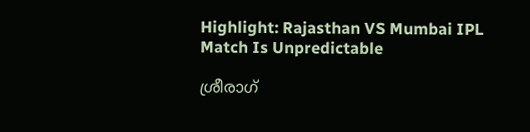Highlight: Rajasthan VS Mumbai IPL Match Is Unpredictable

ശ്രീരാഗ്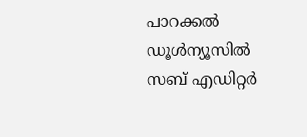പാറക്കല്‍
ഡൂള്‍ന്യൂസില്‍ സബ് എഡിറ്റര്‍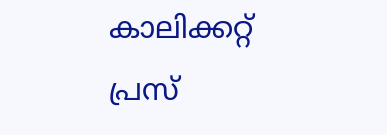കാലിക്കറ്റ് പ്രസ്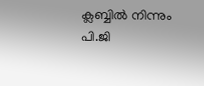ക്ലബ്ബില്‍ നിന്നും പി.ജി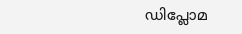ഡിപ്ലോമ